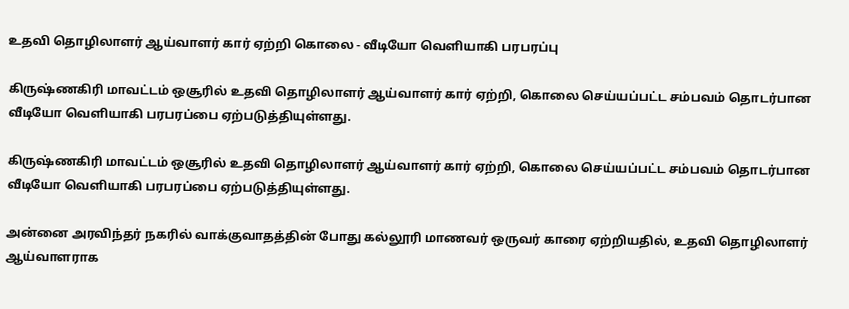உதவி தொழிலாளர் ஆய்வாளர் கார் ஏற்றி கொலை - வீடியோ வெளியாகி பரபரப்பு

கிருஷ்ணகிரி மாவட்டம் ஒசூரில் உதவி தொழிலாளர் ஆய்வாளர் கார் ஏற்றி, கொலை செய்யப்பட்ட சம்பவம் தொடர்பான வீடியோ வெளியாகி பரபரப்பை ஏற்படுத்தியுள்ளது.

கிருஷ்ணகிரி மாவட்டம் ஒசூரில் உதவி தொழிலாளர் ஆய்வாளர் கார் ஏற்றி, கொலை செய்யப்பட்ட சம்பவம் தொடர்பான வீடியோ வெளியாகி பரபரப்பை ஏற்படுத்தியுள்ளது.

அன்னை அரவிந்தர் நகரில் வாக்குவாதத்தின் போது கல்லூரி மாணவர் ஒருவர் காரை ஏற்றியதில், உதவி தொழிலாளர் ஆய்வாளராக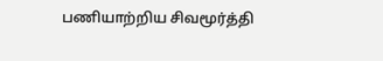பணியாற்றிய சிவமூர்த்தி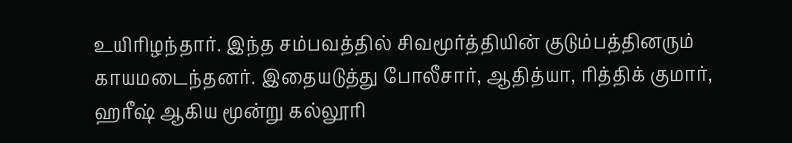உயிரிழந்தார். இந்த சம்பவத்தில் சிவமூர்த்தியின் குடும்பத்தினரும் காயமடைந்தனர். இதையடுத்து போலீசார், ஆதித்யா, ரித்திக் குமார், ஹரீஷ் ஆகிய மூன்று கல்லூரி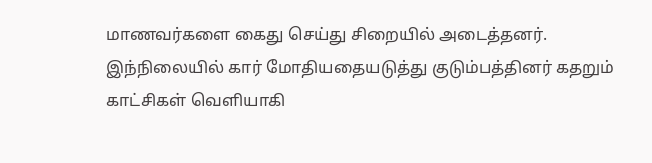மாணவர்களை கைது செய்து சிறையில் அடைத்தனர். இந்நிலையில் கார் மோதியதையடுத்து குடும்பத்தினர் கதறும் காட்சிகள் வெளியாகி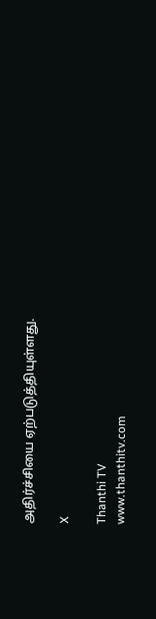அதிர்ச்சியை ஏற்படுத்தியுள்ளது.

X

Thanthi TV
www.thanthitv.com